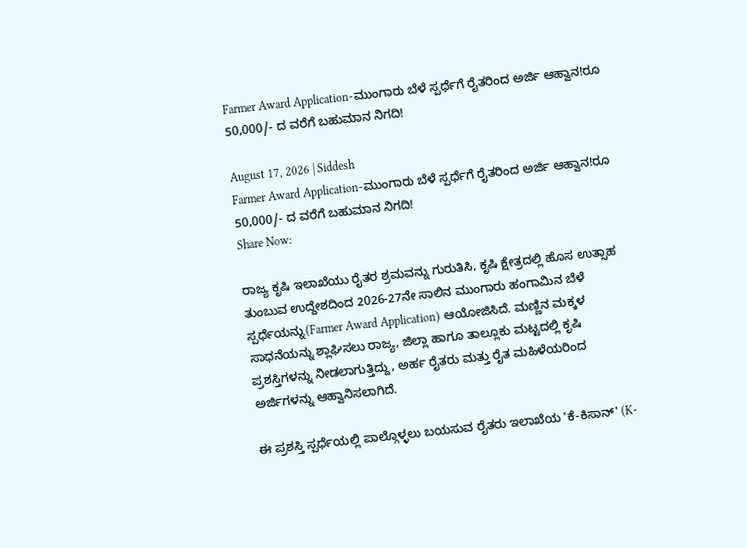Farmer Award Application-ಮುಂಗಾರು ಬೆಳೆ ಸ್ಪರ್ಧೆಗೆ ರೈತರಿಂದ ಅರ್ಜಿ ಆಹ್ವಾನ!ರೂ 50,000/- ದ ವರೆಗೆ ಬಹುಮಾನ ನಿಗದಿ!

August 17, 2026 | Siddesh
Farmer Award Application-ಮುಂಗಾರು ಬೆಳೆ ಸ್ಪರ್ಧೆಗೆ ರೈತರಿಂದ ಅರ್ಜಿ ಆಹ್ವಾನ!ರೂ 50,000/- ದ ವರೆಗೆ ಬಹುಮಾನ ನಿಗದಿ!
Share Now:

ರಾಜ್ಯ ಕೃಷಿ ಇಲಾಖೆಯು ರೈತರ ಶ್ರಮವನ್ನು ಗುರುತಿಸಿ, ಕೃಷಿ ಕ್ಷೇತ್ರದಲ್ಲಿ ಹೊಸ ಉತ್ಸಾಹ ತುಂಬುವ ಉದ್ದೇಶದಿಂದ 2026-27ನೇ ಸಾಲಿನ ಮುಂಗಾರು ಹಂಗಾಮಿನ ಬೆಳೆ ಸ್ಪರ್ಧೆಯನ್ನು(Farmer Award Application) ಆಯೋಜಿಸಿದೆ. ಮಣ್ಣಿನ ಮಕ್ಕಳ ಸಾಧನೆಯನ್ನು ಶ್ಲಾಘಿಸಲು ರಾಜ್ಯ, ಜಿಲ್ಲಾ ಹಾಗೂ ತಾಲ್ಲೂಕು ಮಟ್ಟದಲ್ಲಿ ಕೃಷಿ ಪ್ರಶಸ್ತಿಗಳನ್ನು ನೀಡಲಾಗುತ್ತಿದ್ದು, ಅರ್ಹ ರೈತರು ಮತ್ತು ರೈತ ಮಹಿಳೆಯರಿಂದ ಅರ್ಜಿಗಳನ್ನು ಆಹ್ವಾನಿಸಲಾಗಿದೆ.

ಈ ಪ್ರಶಸ್ತಿ ಸ್ಪರ್ಧೆಯಲ್ಲಿ ಪಾಲ್ಗೊಳ್ಳಲು ಬಯಸುವ ರೈತರು ಇಲಾಖೆಯ 'ಕೆ-ಕಿಸಾನ್' (K-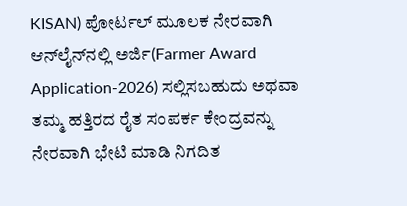KISAN) ಪೋರ್ಟಲ್ ಮೂಲಕ ನೇರವಾಗಿ ಆನ್‌ಲೈನ್‌ನಲ್ಲಿ ಅರ್ಜಿ(Farmer Award Application-2026) ಸಲ್ಲಿಸಬಹುದು ಅಥವಾ ತಮ್ಮ ಹತ್ತಿರದ ರೈತ ಸಂಪರ್ಕ ಕೇಂದ್ರವನ್ನು ನೇರವಾಗಿ ಭೇಟಿ ಮಾಡಿ ನಿಗದಿತ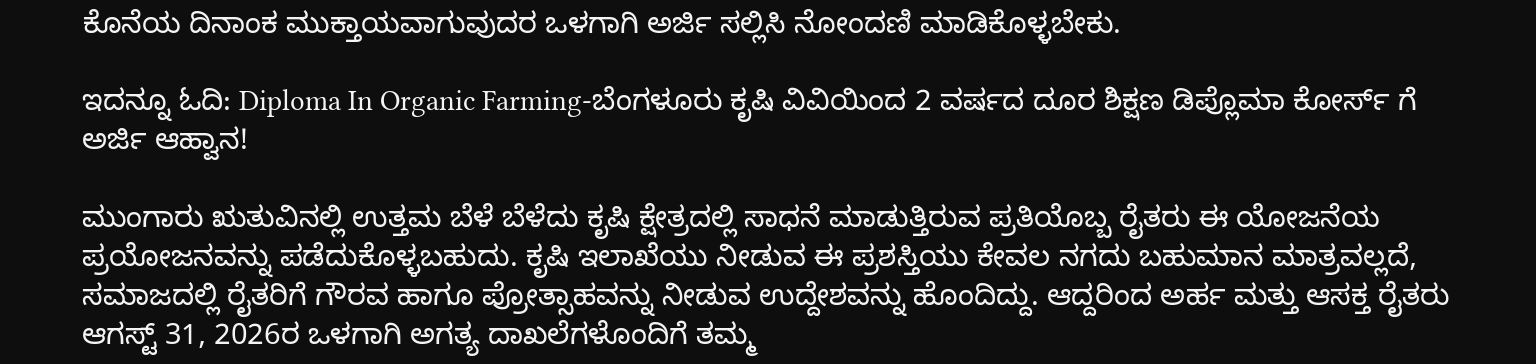ಕೊನೆಯ ದಿನಾಂಕ ಮುಕ್ತಾಯವಾಗುವುದರ ಒಳಗಾಗಿ ಅರ್ಜಿ ಸಲ್ಲಿಸಿ ನೋಂದಣಿ ಮಾಡಿಕೊಳ್ಳಬೇಕು.

ಇದನ್ನೂ ಓದಿ: Diploma In Organic Farming-ಬೆಂಗಳೂರು ಕೃಷಿ ವಿವಿಯಿಂದ 2 ವರ್ಷದ ದೂರ ಶಿಕ್ಷಣ ಡಿಪ್ಲೊಮಾ ಕೋರ್ಸ್ ಗೆ ಅರ್ಜಿ ಆಹ್ವಾನ!

ಮುಂಗಾರು ಋತುವಿನಲ್ಲಿ ಉತ್ತಮ ಬೆಳೆ ಬೆಳೆದು ಕೃಷಿ ಕ್ಷೇತ್ರದಲ್ಲಿ ಸಾಧನೆ ಮಾಡುತ್ತಿರುವ ಪ್ರತಿಯೊಬ್ಬ ರೈತರು ಈ ಯೋಜನೆಯ ಪ್ರಯೋಜನವನ್ನು ಪಡೆದುಕೊಳ್ಳಬಹುದು. ಕೃಷಿ ಇಲಾಖೆಯು ನೀಡುವ ಈ ಪ್ರಶಸ್ತಿಯು ಕೇವಲ ನಗದು ಬಹುಮಾನ ಮಾತ್ರವಲ್ಲದೆ, ಸಮಾಜದಲ್ಲಿ ರೈತರಿಗೆ ಗೌರವ ಹಾಗೂ ಪ್ರೋತ್ಸಾಹವನ್ನು ನೀಡುವ ಉದ್ದೇಶವನ್ನು ಹೊಂದಿದ್ದು. ಆದ್ದರಿಂದ ಅರ್ಹ ಮತ್ತು ಆಸಕ್ತ ರೈತರು ಆಗಸ್ಟ್ 31, 2026ರ ಒಳಗಾಗಿ ಅಗತ್ಯ ದಾಖಲೆಗಳೊಂದಿಗೆ ತಮ್ಮ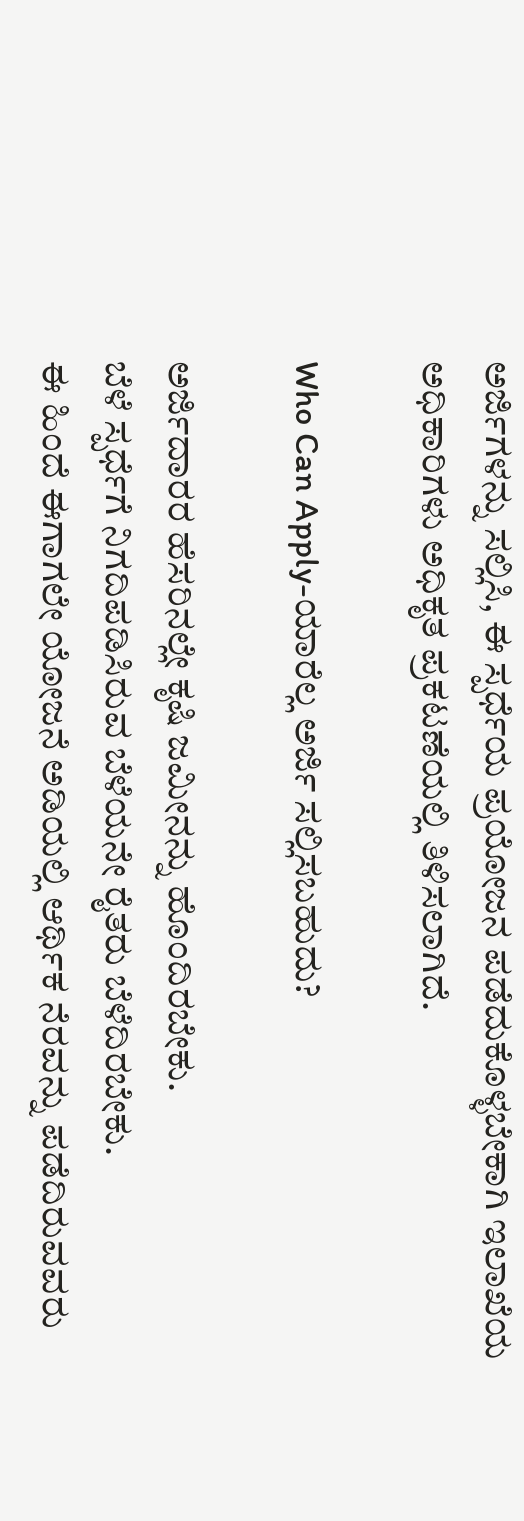ಅರ್ಜಿಗಳನ್ನು ಸಲ್ಲಿಸಿ, ಈ ಸ್ಪರ್ಧೆಯ ಪ್ರಯೋಜನ ಪಡೆದುಕೊಳ್ಳಬೇಕಾಗಿ ಇಲಾಖೆಯ ಅಧಿಕಾರಿಗಳು ಅಧಿಕೃತ ಪ್ರಕಟಣೆಯಲ್ಲಿ ತಿಳಿಸಲಾಗಿದೆ.

Who Can Apply-ಯಾರೆಲ್ಲ ಅರ್ಜಿ ಸಲ್ಲಿಸಬಹುದು?

ಅರ್ಜಿದಾರರ ಹೆಸರಿನಲ್ಲೇ ಕೃಷಿ ಜಮೀನನ್ನು ಹೊಂದಿರಬೇಕು.
ಬೆಳೆ ಸ್ಪರ್ಧೆಗೆ ನಿಗದಿಪಡಿಸಿರುವ ಬೆಳೆಯನೇ ರೈತರು ಬೆಳೆದಿರಬೇಕು.
ಈ ಹಿಂದೆ ಈಗಾಗಲೇ ಯೋಜನೆ ಅಡಿಯಲ್ಲಿ ಆರ್ಥಿಕ ನೆರವನ್ನು ಪಡೆದಿರುವವರು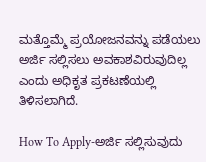ಮತ್ತೊಮ್ಮೆ ಪ್ರಯೋಜನವನ್ನು ಪಡೆಯಲು ಅರ್ಜಿ ಸಲ್ಲಿಸಲು ಅವಕಾಶವಿರುವುದಿಲ್ಲ ಎಂದು ಅಧಿಕೃತ ಪ್ರಕಟಣೆಯಲ್ಲಿ ತಿಳಿಸಲಾಗಿದೆ.

How To Apply-ಅರ್ಜಿ ಸಲ್ಲಿಸುವುದು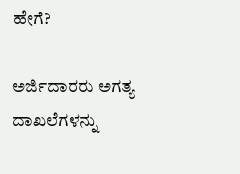ಹೇಗೆ?

ಅರ್ಜಿದಾರರು ಅಗತ್ಯ ದಾಖಲೆಗಳನ್ನು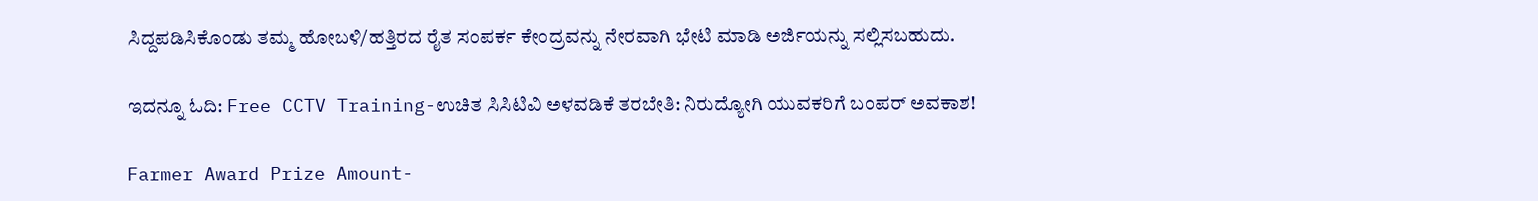ಸಿದ್ದಪಡಿಸಿಕೊಂಡು ತಮ್ಮ ಹೋಬಳಿ/ಹತ್ತಿರದ ರೈತ ಸಂಪರ್ಕ ಕೇಂದ್ರವನ್ನು ನೇರವಾಗಿ ಭೇಟಿ ಮಾಡಿ ಅರ್ಜಿಯನ್ನು ಸಲ್ಲಿಸಬಹುದು.

ಇದನ್ನೂ ಓದಿ: Free CCTV Training-ಉಚಿತ ಸಿಸಿಟಿವಿ ಅಳವಡಿಕೆ ತರಬೇತಿ: ನಿರುದ್ಯೋಗಿ ಯುವಕರಿಗೆ ಬಂಪರ್ ಅವಕಾಶ!

Farmer Award Prize Amount-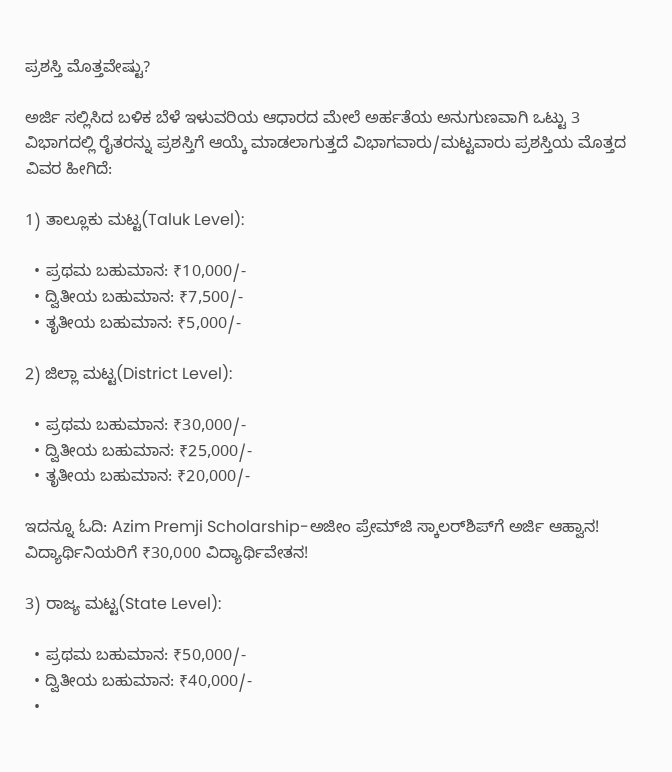ಪ್ರಶಸ್ತಿ ಮೊತ್ತವೇಷ್ಟು?

ಅರ್ಜಿ ಸಲ್ಲಿಸಿದ ಬಳಿಕ ಬೆಳೆ ಇಳುವರಿಯ ಆಧಾರದ ಮೇಲೆ ಅರ್ಹತೆಯ ಅನುಗುಣವಾಗಿ ಒಟ್ಟು 3 ವಿಭಾಗದಲ್ಲಿ ರೈತರನ್ನು ಪ್ರಶಸ್ತಿಗೆ ಆಯ್ಕೆ ಮಾಡಲಾಗುತ್ತದೆ ವಿಭಾಗವಾರು/ಮಟ್ಟವಾರು ಪ್ರಶಸ್ತಿಯ ಮೊತ್ತದ ವಿವರ ಹೀಗಿದೆ:

1) ತಾಲ್ಲೂಕು ಮಟ್ಟ(Taluk Level):

  • ಪ್ರಥಮ ಬಹುಮಾನ: ₹10,000/-
  • ದ್ವಿತೀಯ ಬಹುಮಾನ: ₹7,500/-
  • ತೃತೀಯ ಬಹುಮಾನ: ₹5,000/-

2) ಜಿಲ್ಲಾ ಮಟ್ಟ(District Level):

  • ಪ್ರಥಮ ಬಹುಮಾನ: ₹30,000/-
  • ದ್ವಿತೀಯ ಬಹುಮಾನ: ₹25,000/-
  • ತೃತೀಯ ಬಹುಮಾನ: ₹20,000/-

ಇದನ್ನೂ ಓದಿ: Azim Premji Scholarship-ಅಜೀಂ ಪ್ರೇಮ್‌ಜಿ ಸ್ಕಾಲರ್‌ಶಿಪ್‌ಗೆ ಅರ್ಜಿ ಆಹ್ವಾನ! ವಿದ್ಯಾರ್ಥಿನಿಯರಿಗೆ ₹30,000 ವಿದ್ಯಾರ್ಥಿವೇತನ!

3) ರಾಜ್ಯ ಮಟ್ಟ(State Level):

  • ಪ್ರಥಮ ಬಹುಮಾನ: ₹50,000/-
  • ದ್ವಿತೀಯ ಬಹುಮಾನ: ₹40,000/-
  •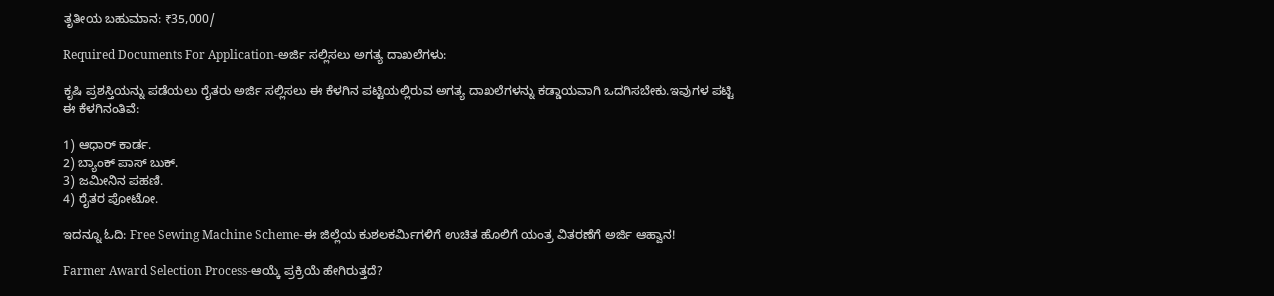ತೃತೀಯ ಬಹುಮಾನ: ₹35,000/

Required Documents For Application-ಅರ್ಜಿ ಸಲ್ಲಿಸಲು ಅಗತ್ಯ ದಾಖಲೆಗಳು:

ಕೃಷಿ ಪ್ರಶಸ್ತಿಯನ್ನು ಪಡೆಯಲು ರೈತರು ಅರ್ಜಿ ಸಲ್ಲಿಸಲು ಈ ಕೆಳಗಿನ ಪಟ್ಟಿಯಲ್ಲಿರುವ ಅಗತ್ಯ ದಾಖಲೆಗಳನ್ನು ಕಡ್ಡಾಯವಾಗಿ ಒದಗಿಸಬೇಕು.ಇವುಗಳ ಪಟ್ಟಿ ಈ ಕೆಳಗಿನಂತಿವೆ:

1) ಆಧಾರ್ ಕಾರ್ಡ.
2) ಬ್ಯಾಂಕ್ ಪಾಸ್ ಬುಕ್.
3) ಜಮೀನಿನ ಪಹಣಿ.
4) ರೈತರ ಪೋಟೋ.

ಇದನ್ನೂ ಓದಿ: Free Sewing Machine Scheme-ಈ ಜಿಲ್ಲೆಯ ಕುಶಲಕರ್ಮಿಗಳಿಗೆ ಉಚಿತ ಹೊಲಿಗೆ ಯಂತ್ರ ವಿತರಣೆಗೆ ಅರ್ಜಿ ಆಹ್ವಾನ!

Farmer Award Selection Process-ಆಯ್ಕೆ ಪ್ರಕ್ರಿಯೆ ಹೇಗಿರುತ್ತದೆ?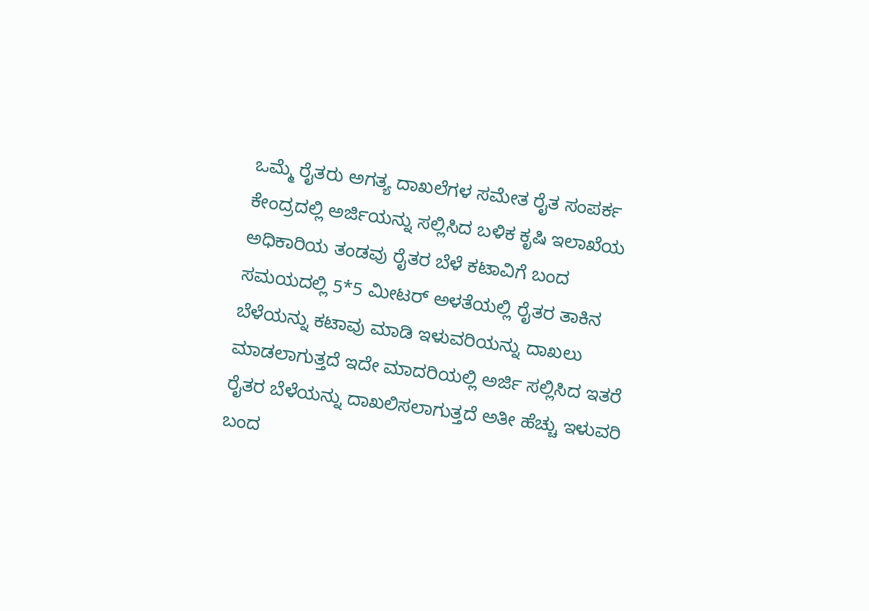ಒಮ್ಮೆ ರೈತರು ಅಗತ್ಯ ದಾಖಲೆಗಳ ಸಮೇತ ರೈತ ಸಂಪರ್ಕ ಕೇಂದ್ರದಲ್ಲಿ ಅರ್ಜಿಯನ್ನು ಸಲ್ಲಿಸಿದ ಬಳಿಕ ಕೃಷಿ ಇಲಾಖೆಯ ಅಧಿಕಾರಿಯ ತಂಡವು ರೈತರ ಬೆಳೆ ಕಟಾವಿಗೆ ಬಂದ ಸಮಯದಲ್ಲಿ 5*5 ಮೀಟರ್ ಅಳತೆಯಲ್ಲಿ ರೈತರ ತಾಕಿನ ಬೆಳೆಯನ್ನು ಕಟಾವು ಮಾಡಿ ಇಳುವರಿಯನ್ನು ದಾಖಲು ಮಾಡಲಾಗುತ್ತದೆ ಇದೇ ಮಾದರಿಯಲ್ಲಿ ಅರ್ಜಿ ಸಲ್ಲಿಸಿದ ಇತರೆ ರೈತರ ಬೆಳೆಯನ್ನು ದಾಖಲಿಸಲಾಗುತ್ತದೆ ಅತೀ ಹೆಚ್ಚು ಇಳುವರಿ ಬಂದ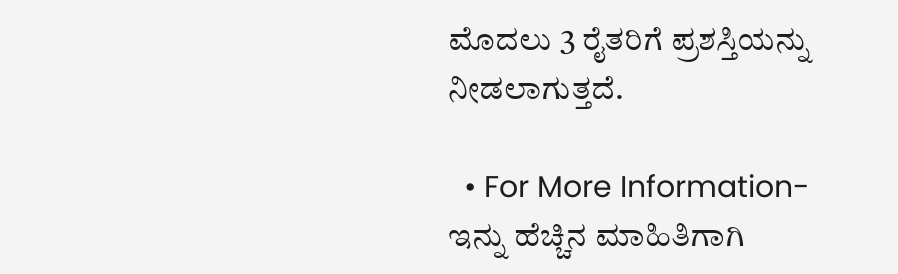ಮೊದಲು 3 ರೈತರಿಗೆ ಪ್ರಶಸ್ತಿಯನ್ನು ನೀಡಲಾಗುತ್ತದೆ.

  • For More Information-ಇನ್ನು ಹೆಚ್ಚಿನ ಮಾಹಿತಿಗಾಗಿ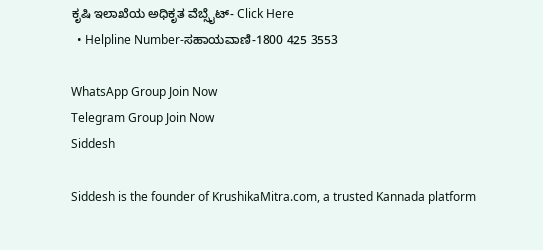ಕೃಷಿ ಇಲಾಖೆಯ ಅಧಿಕೃತ ವೆಬ್ಸೈಟ್- Click Here
  • Helpline Number-ಸಹಾಯವಾಣಿ-1800 425 3553

WhatsApp Group Join Now
Telegram Group Join Now
Siddesh

Siddesh is the founder of KrushikaMitra.com, a trusted Kannada platform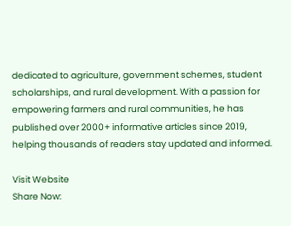dedicated to agriculture, government schemes, student scholarships, and rural development. With a passion for empowering farmers and rural communities, he has published over 2000+ informative articles since 2019, helping thousands of readers stay updated and informed.

Visit Website
Share Now: